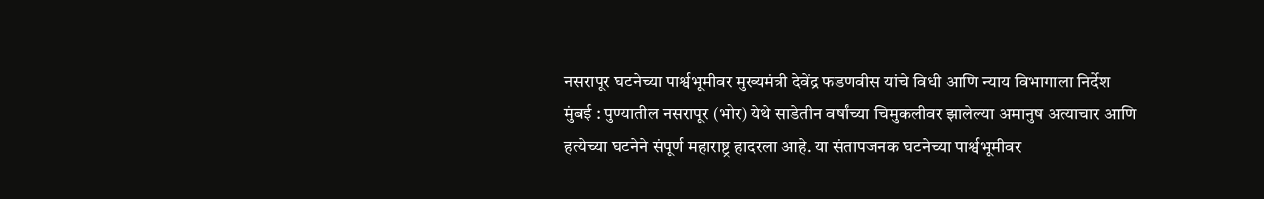नसरापूर घटनेच्या पार्श्वभूमीवर मुख्यमंत्री देवेंद्र फडणवीस यांचे विधी आणि न्याय विभागाला निर्देश
मुंबई : पुण्यातील नसरापूर (भोर) येथे साडेतीन वर्षांच्या चिमुकलीवर झालेल्या अमानुष अत्याचार आणि हत्येच्या घटनेने संपूर्ण महाराष्ट्र हादरला आहे. या संतापजनक घटनेच्या पार्श्वभूमीवर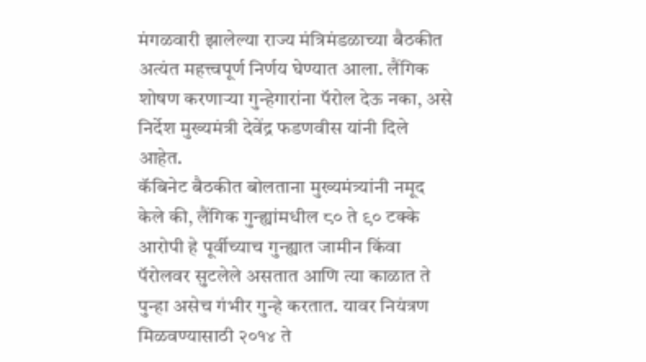मंगळवारी झालेल्या राज्य मंत्रिमंडळाच्या बैठकीत अत्यंत महत्त्वपूर्ण निर्णय घेण्यात आला. लैंगिक शोषण करणाऱ्या गुन्हेगारांना पॅरोल देऊ नका, असे निर्देश मुख्यमंत्री देवेंद्र फडणवीस यांनी दिले आहेत.
कॅबिनेट बैठकीत बोलताना मुख्यमंत्र्यांनी नमूद केले की, लैंगिक गुन्ह्यांमधील ८० ते ९० टक्के आरोपी हे पूर्वीच्याच गुन्ह्यात जामीन किंवा पॅरोलवर सुटलेले असतात आणि त्या काळात ते पुन्हा असेच गंभीर गुन्हे करतात. यावर नियंत्रण मिळवण्यासाठी २०१४ ते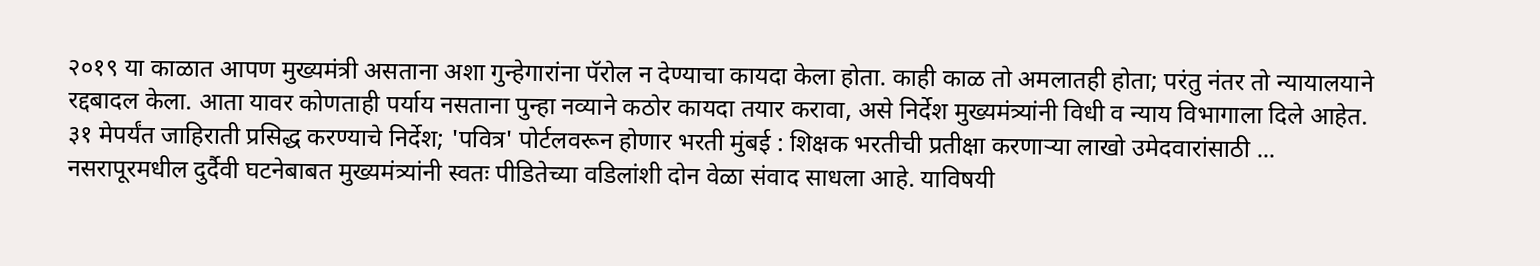२०१९ या काळात आपण मुख्यमंत्री असताना अशा गुन्हेगारांना पॅरोल न देण्याचा कायदा केला होता. काही काळ तो अमलातही होता; परंतु नंतर तो न्यायालयाने रद्दबादल केला. आता यावर कोणताही पर्याय नसताना पुन्हा नव्याने कठोर कायदा तयार करावा, असे निर्देश मुख्यमंत्र्यांनी विधी व न्याय विभागाला दिले आहेत.
३१ मेपर्यंत जाहिराती प्रसिद्ध करण्याचे निर्देश; 'पवित्र' पोर्टलवरून होणार भरती मुंबई : शिक्षक भरतीची प्रतीक्षा करणाऱ्या लाखो उमेदवारांसाठी ...
नसरापूरमधील दुर्दैवी घटनेबाबत मुख्यमंत्र्यांनी स्वतः पीडितेच्या वडिलांशी दोन वेळा संवाद साधला आहे. याविषयी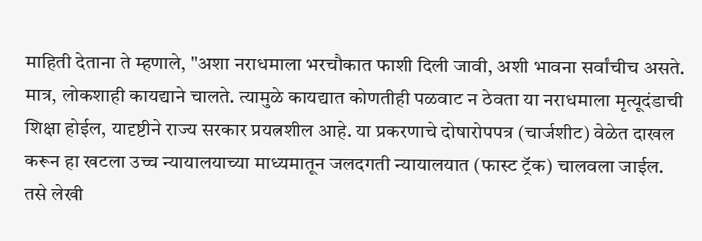माहिती देताना ते म्हणाले, "अशा नराधमाला भरचौकात फाशी दिली जावी, अशी भावना सर्वांचीच असते. मात्र, लोकशाही कायद्याने चालते. त्यामुळे कायद्यात कोणतीही पळवाट न ठेवता या नराधमाला मृत्यूदंडाची शिक्षा होईल, यादृष्टीने राज्य सरकार प्रयत्नशील आहे. या प्रकरणाचे दोषारोपपत्र (चार्जशीट) वेळेत दाखल करून हा खटला उच्च न्यायालयाच्या माध्यमातून जलदगती न्यायालयात (फास्ट ट्रॅक) चालवला जाईल. तसे लेखी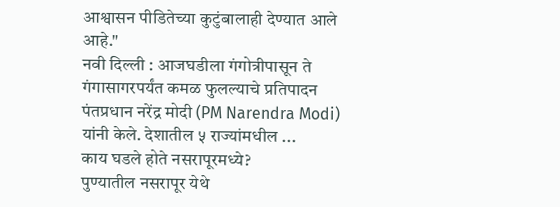आश्वासन पीडितेच्या कुटुंबालाही देण्यात आले आहे."
नवी दिल्ली : आजघडीला गंगोत्रीपासून ते गंगासागरपर्यंत कमळ फुलल्याचे प्रतिपादन पंतप्रधान नरेंद्र मोदी (PM Narendra Modi) यांनी केले. देशातील ५ राज्यांमधील ...
काय घडले होते नसरापूरमध्ये?
पुण्यातील नसरापूर येथे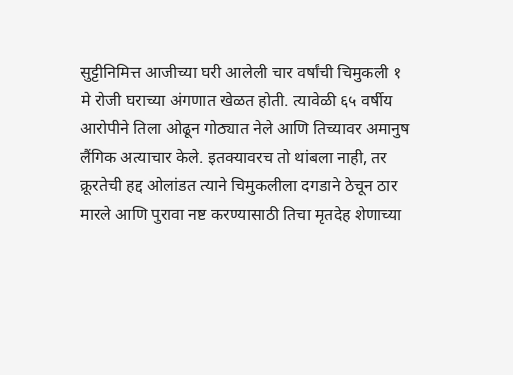सुट्टीनिमित्त आजीच्या घरी आलेली चार वर्षांची चिमुकली १ मे रोजी घराच्या अंगणात खेळत होती. त्यावेळी ६५ वर्षीय आरोपीने तिला ओढून गोठ्यात नेले आणि तिच्यावर अमानुष लैंगिक अत्याचार केले. इतक्यावरच तो थांबला नाही, तर क्रूरतेची हद्द ओलांडत त्याने चिमुकलीला दगडाने ठेचून ठार मारले आणि पुरावा नष्ट करण्यासाठी तिचा मृतदेह शेणाच्या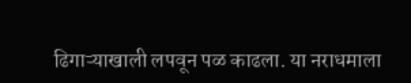ढिगाऱ्याखाली लपवून पळ काढला. या नराधमाला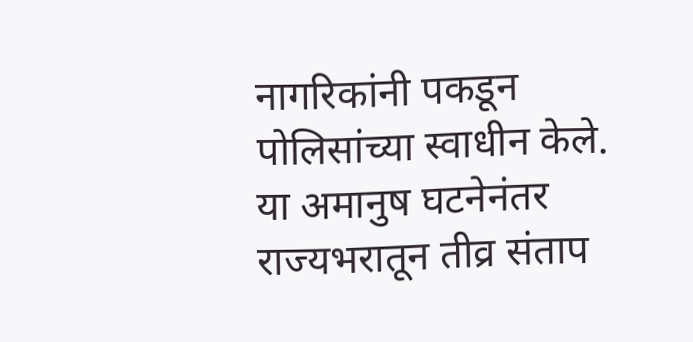नागरिकांनी पकडून पोलिसांच्या स्वाधीन केले. या अमानुष घटनेनंतर राज्यभरातून तीव्र संताप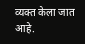व्यक्त केला जात आहे.